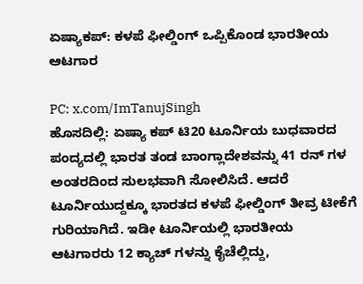ಏಷ್ಯಾಕಪ್: ಕಳಪೆ ಫೀಲ್ಡಿಂಗ್ ಒಪ್ಪಿಕೊಂಡ ಭಾರತೀಯ ಆಟಗಾರ

PC: x.com/ImTanujSingh
ಹೊಸದಿಲ್ಲಿ: ಏಷ್ಯಾ ಕಪ್ ಟಿ20 ಟೂರ್ನಿಯ ಬುಧವಾರದ ಪಂದ್ಯದಲ್ಲಿ ಭಾರತ ತಂಡ ಬಾಂಗ್ಲಾದೇಶವನ್ನು 41 ರನ್ ಗಳ ಅಂತರದಿಂದ ಸುಲಭವಾಗಿ ಸೋಲಿಸಿದೆ. ಆದರೆ ಟೂರ್ನಿಯುದ್ದಕ್ಕೂ ಭಾರತದ ಕಳಪೆ ಫೀಲ್ಡಿಂಗ್ ತೀವ್ರ ಟೀಕೆಗೆ ಗುರಿಯಾಗಿದೆ. ಇಡೀ ಟೂರ್ನಿಯಲ್ಲಿ ಭಾರತೀಯ ಆಟಗಾರರು 12 ಕ್ಯಾಚ್ ಗಳನ್ನು ಕೈಚೆಲ್ಲಿದ್ದು,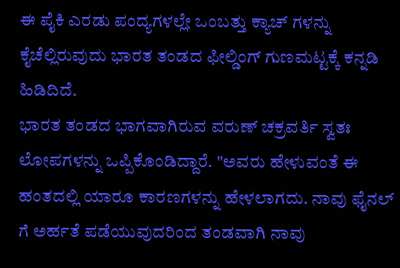ಈ ಪೈಕಿ ಎರಡು ಪಂದ್ಯಗಳಲ್ಲೇ ಒಂಬತ್ತು ಕ್ಯಾಚ್ ಗಳನ್ನು ಕೈಚೆಲ್ಲಿರುವುದು ಭಾರತ ತಂಡದ ಫೀಲ್ಡಿಂಗ್ ಗುಣಮಟ್ಟಕ್ಕೆ ಕನ್ನಡಿ ಹಿಡಿದಿದೆ.
ಭಾರತ ತಂಡದ ಭಾಗವಾಗಿರುವ ವರುಣ್ ಚಕ್ರವರ್ತಿ ಸ್ವತಃ ಲೋಪಗಳನ್ನು ಒಪ್ಪಿಕೊಂಡಿದ್ದಾರೆ. "ಅವರು ಹೇಳುವಂತೆ ಈ ಹಂತದಲ್ಲಿ ಯಾರೂ ಕಾರಣಗಳನ್ನು ಹೇಳಲಾಗದು. ನಾವು ಫೈನಲ್ ಗೆ ಅರ್ಹತೆ ಪಡೆಯುವುದರಿಂದ ತಂಡವಾಗಿ ನಾವು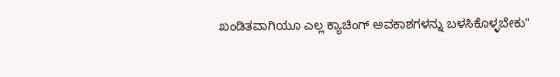ಖಂಡಿತವಾಗಿಯೂ ಎಲ್ಲ ಕ್ಯಾಚಿಂಗ್ ಅವಕಾಶಗಳನ್ನು ಬಳಸಿಕೊಳ್ಳಬೇಕು"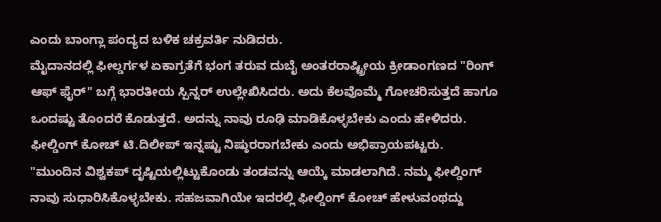ಎಂದು ಬಾಂಗ್ಲಾ ಪಂದ್ಯದ ಬಳಿಕ ಚಕ್ರವರ್ತಿ ನುಡಿದರು.
ಮೈದಾನದಲ್ಲಿ ಫೀಲ್ಡರ್ಗಳ ಏಕಾಗ್ರತೆಗೆ ಭಂಗ ತರುವ ದುಬೈ ಅಂತರರಾಷ್ಟ್ರೀಯ ಕ್ರೀಡಾಂಗಣದ "ರಿಂಗ್ ಆಫ್ ಫೈರ್" ಬಗ್ಗೆ ಭಾರತೀಯ ಸ್ಪಿನ್ನರ್ ಉಲ್ಲೇಖಿಸಿದರು. ಅದು ಕೆಲವೊಮ್ಮೆ ಗೋಚರಿಸುತ್ತದೆ ಹಾಗೂ ಒಂದಷ್ಟು ತೊಂದರೆ ಕೊಡುತ್ತದೆ. ಅದನ್ನು ನಾವು ರೂಢಿ ಮಾಡಿಕೊಳ್ಳಬೇಕು ಎಂದು ಹೇಳಿದರು. ಫೀಲ್ಡಿಂಗ್ ಕೋಚ್ ಟಿ.ದಿಲೀಪ್ ಇನ್ನಷ್ಟು ನಿಷ್ಠುರರಾಗಬೇಕು ಎಂದು ಅಭಿಪ್ರಾಯಪಟ್ಟರು.
"ಮುಂದಿನ ವಿಶ್ವಕಪ್ ದೃಷ್ಟಿಯಲ್ಲಿಟ್ಟುಕೊಂಡು ತಂಡವನ್ನು ಆಯ್ಕೆ ಮಾಡಲಾಗಿದೆ. ನಮ್ಮ ಫೀಲ್ಡಿಂಗ್ ನಾವು ಸುಧಾರಿಸಿಕೊಳ್ಳಬೇಕು. ಸಹಜವಾಗಿಯೇ ಇದರಲ್ಲಿ ಫೀಲ್ಡಿಂಗ್ ಕೋಚ್ ಹೇಳುವಂಥದ್ದು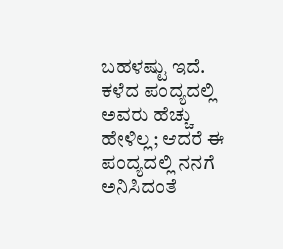ಬಹಳಷ್ಟು ಇದೆ. ಕಳೆದ ಪಂದ್ಯದಲ್ಲಿ ಅವರು ಹೆಚ್ಚು ಹೇಳಿಲ್ಲ; ಆದರೆ ಈ ಪಂದ್ಯದಲ್ಲಿ ನನಗೆ ಅನಿಸಿದಂತೆ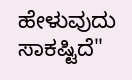ಹೇಳುವುದು ಸಾಕಷ್ಟಿದೆ"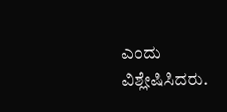ಎಂದು ವಿಶ್ಲೇಷಿಸಿದರು.